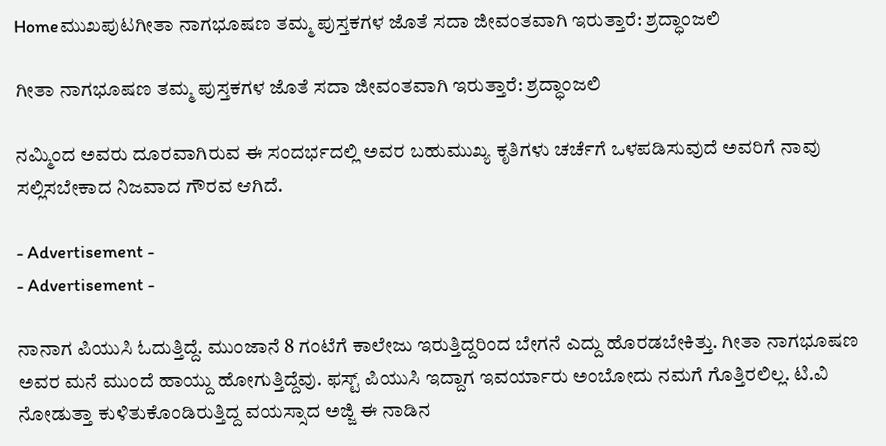Homeಮುಖಪುಟಗೀತಾ ನಾಗಭೂಷಣ ತಮ್ಮ ಪುಸ್ತಕಗಳ ಜೊತೆ ಸದಾ ಜೀವಂತವಾಗಿ ಇರುತ್ತಾರೆ: ಶ್ರದ್ಧಾಂಜಲಿ

ಗೀತಾ ನಾಗಭೂಷಣ ತಮ್ಮ ಪುಸ್ತಕಗಳ ಜೊತೆ ಸದಾ ಜೀವಂತವಾಗಿ ಇರುತ್ತಾರೆ: ಶ್ರದ್ಧಾಂಜಲಿ

ನಮ್ಮಿಂದ ಅವರು ದೂರವಾಗಿರುವ ಈ ಸಂದರ್ಭದಲ್ಲಿ ಅವರ ಬಹುಮುಖ್ಯ ಕೃತಿಗಳು ಚರ್ಚೆಗೆ ಒಳಪಡಿಸುವುದೆ ಅವರಿಗೆ ನಾವು ಸಲ್ಲಿಸಬೇಕಾದ ನಿಜವಾದ ಗೌರವ ಆಗಿದೆ.

- Advertisement -
- Advertisement -

ನಾನಾಗ ಪಿಯುಸಿ ಓದುತ್ತಿದ್ದೆ. ಮುಂಜಾನೆ 8 ಗಂಟೆಗೆ ಕಾಲೇಜು ಇರುತ್ತಿದ್ದರಿಂದ ಬೇಗನೆ ಎದ್ದು ಹೊರಡಬೇಕಿತ್ತು. ಗೀತಾ ನಾಗಭೂಷಣ ಅವರ ಮನೆ ಮುಂದೆ ಹಾಯ್ದು ಹೋಗುತ್ತಿದ್ದೆವು. ಫಸ್ಟ್ ಪಿಯುಸಿ ಇದ್ದಾಗ ಇವರ್ಯಾರು ಅಂಬೋದು ನಮಗೆ ಗೊತ್ತಿರಲಿಲ್ಲ. ಟಿ.ವಿ ನೋಡುತ್ತಾ ಕುಳಿತುಕೊಂಡಿರುತ್ತಿದ್ದ ವಯಸ್ಸಾದ ಅಜ್ಜಿ ಈ ನಾಡಿನ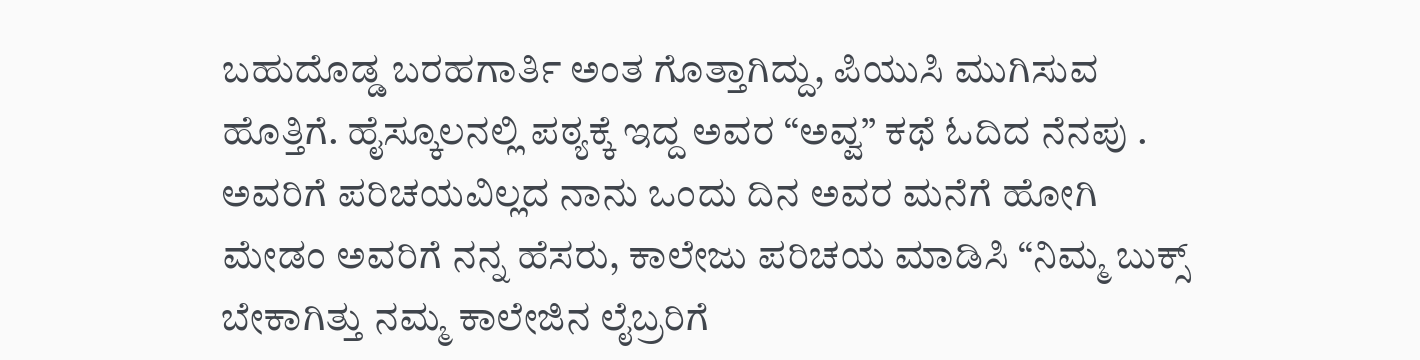ಬಹುದೊಡ್ಡ ಬರಹಗಾರ್ತಿ ಅಂತ ಗೊತ್ತಾಗಿದ್ದು, ಪಿಯುಸಿ ಮುಗಿಸುವ ಹೊತ್ತಿಗೆ. ಹೈಸ್ಕೂಲನಲ್ಲಿ ಪಠ್ಯಕ್ಕೆ ಇದ್ದ ಅವರ “ಅವ್ವ” ಕಥೆ ಓದಿದ ನೆನಪು . ಅವರಿಗೆ ಪರಿಚಯವಿಲ್ಲದ ನಾನು ಒಂದು ದಿನ ಅವರ ಮನೆಗೆ ಹೋಗಿ ಮೇಡಂ ಅವರಿಗೆ ನನ್ನ ಹೆಸರು, ಕಾಲೇಜು ಪರಿಚಯ ಮಾಡಿಸಿ “ನಿಮ್ಮ ಬುಕ್ಸ್ ಬೇಕಾಗಿತ್ತು ನಮ್ಮ ಕಾಲೇಜಿನ ಲೈಬ್ರರಿಗೆ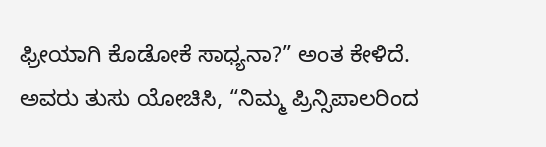ಫ್ರೀಯಾಗಿ ಕೊಡೋಕೆ ಸಾಧ್ಯನಾ?” ಅಂತ ಕೇಳಿದೆ. ಅವರು ತುಸು ಯೋಚಿಸಿ, “ನಿಮ್ಮ ಪ್ರಿನ್ಸಿಪಾಲರಿಂದ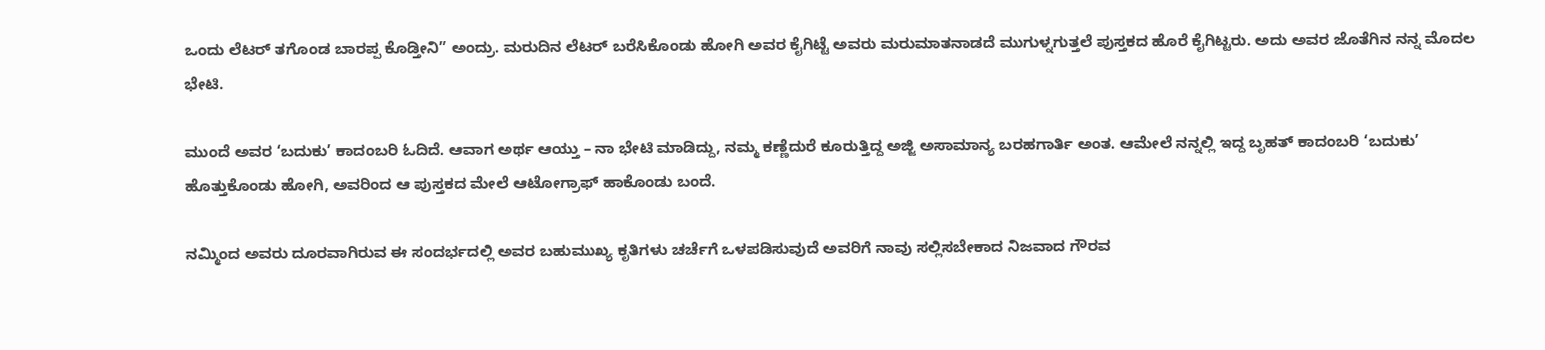ಒಂದು ಲೆಟರ್ ತಗೊಂಡ ಬಾರಪ್ಪ ಕೊಡ್ತೀನಿ” ಅಂದ್ರು. ಮರುದಿನ ಲೆಟರ್ ಬರೆಸಿಕೊಂಡು ಹೋಗಿ ಅವರ ಕೈಗಿಟ್ಟೆ ಅವರು ಮರುಮಾತನಾಡದೆ ಮುಗುಳ್ನಗುತ್ತಲೆ ಪುಸ್ತಕದ ಹೊರೆ ಕೈಗಿಟ್ಟರು. ಅದು ಅವರ ಜೊತೆಗಿನ ನನ್ನ ಮೊದಲ ಭೇಟಿ.

ಮುಂದೆ ಅವರ ‘ಬದುಕು’ ಕಾದಂಬರಿ ಓದಿದೆ. ಆವಾಗ ಅರ್ಥ ಆಯ್ತು – ನಾ ಭೇಟಿ ಮಾಡಿದ್ದು, ನಮ್ಮ ಕಣ್ಣೆದುರೆ ಕೂರುತ್ತಿದ್ದ ಅಜ್ಜಿ ಅಸಾಮಾನ್ಯ ಬರಹಗಾರ್ತಿ ಅಂತ. ಆಮೇಲೆ ನನ್ನಲ್ಲಿ ಇದ್ದ ಬೃಹತ್ ಕಾದಂಬರಿ ‘ಬದುಕು’ ಹೊತ್ತುಕೊಂಡು ಹೋಗಿ, ಅವರಿಂದ ಆ ಪುಸ್ತಕದ ಮೇಲೆ ಆಟೋಗ್ರಾಫ್ ಹಾಕೊಂಡು ಬಂದೆ.

ನಮ್ಮಿಂದ ಅವರು ದೂರವಾಗಿರುವ ಈ ಸಂದರ್ಭದಲ್ಲಿ ಅವರ ಬಹುಮುಖ್ಯ ಕೃತಿಗಳು ಚರ್ಚೆಗೆ ಒಳಪಡಿಸುವುದೆ ಅವರಿಗೆ ನಾವು ಸಲ್ಲಿಸಬೇಕಾದ ನಿಜವಾದ ಗೌರವ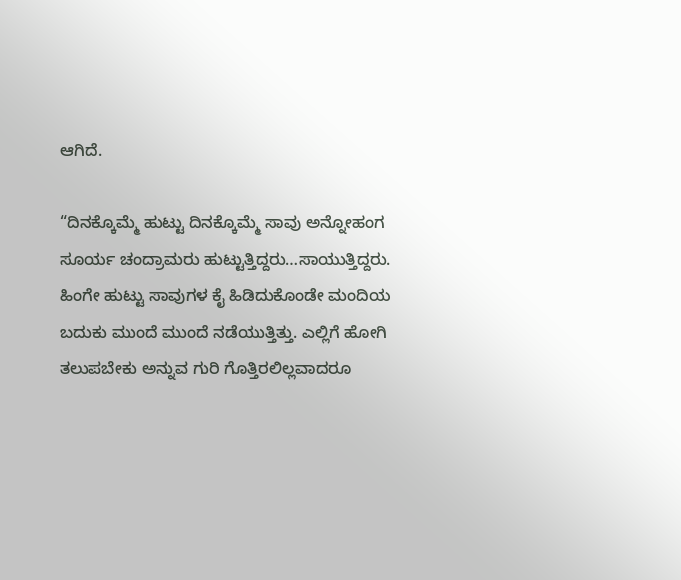ಆಗಿದೆ.

“ದಿನಕ್ಕೊಮ್ಮೆ ಹುಟ್ಟು ದಿನಕ್ಕೊಮ್ಮೆ ಸಾವು ಅನ್ನೋಹಂಗ ಸೂರ್ಯ ಚಂದ್ರಾಮರು ಹುಟ್ಟುತ್ತಿದ್ದರು…ಸಾಯುತ್ತಿದ್ದರು. ಹಿಂಗೇ ಹುಟ್ಟು ಸಾವುಗಳ ಕೈ ಹಿಡಿದುಕೊಂಡೇ ಮಂದಿಯ ಬದುಕು ಮುಂದೆ ಮುಂದೆ ನಡೆಯುತ್ತಿತ್ತು. ಎಲ್ಲಿಗೆ ಹೋಗಿ ತಲುಪಬೇಕು ಅನ್ನುವ ಗುರಿ ಗೊತ್ತಿರಲಿಲ್ಲವಾದರೂ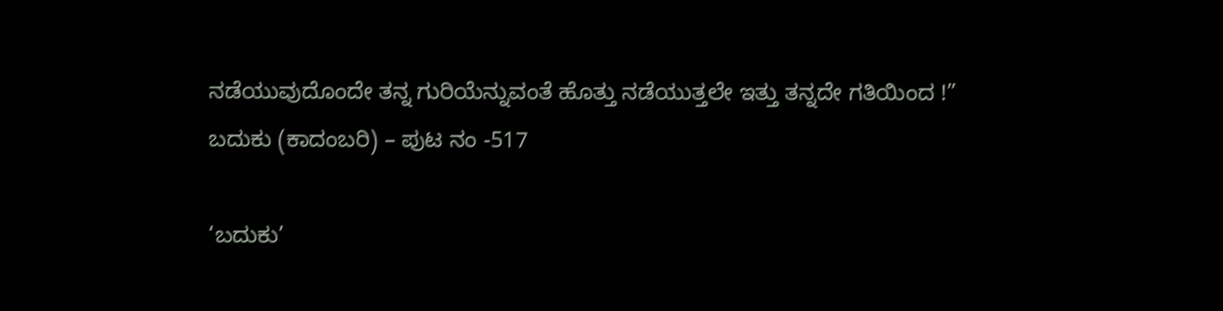ನಡೆಯುವುದೊಂದೇ ತನ್ನ ಗುರಿಯೆನ್ನುವಂತೆ ಹೊತ್ತು ನಡೆಯುತ್ತಲೇ ಇತ್ತು ತನ್ನದೇ ಗತಿಯಿಂದ !” ಬದುಕು (ಕಾದಂಬರಿ) – ಪುಟ ನಂ -517

‘ಬದುಕು’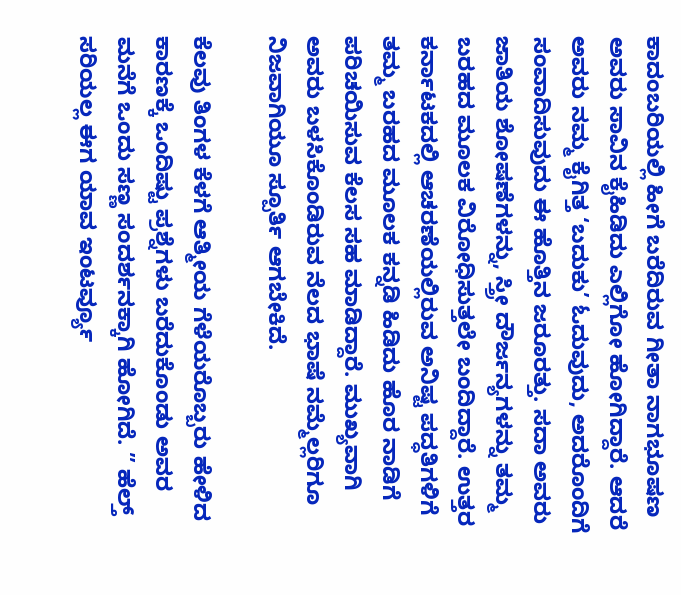ಕಾದಂಬರಿಯಲ್ಲಿ ಹೀಗೆ ಬರೆದಿರುವ ಗೀತಾ ನಾಗಭೂಷಣ ಅವರು ಸಾವಿನ ಕೈಹಿಡಿದು ಎಲ್ಲಿಗೋ ಹೋಗಿದ್ದಾರೆ. ಆದರೆ ಅವರು ನಮ್ಮ ಕೈಗಿತ್ತ ‘ಬದುಕು’ ಓದುವುದು, ಅದರೊಂದಿಗೆ ಸಂವಾದಿಸುವುದು ಈ ಹೊತ್ತಿನ ಜರೂರತ್ತು. ಸದಾ ಅವರು ಜಾತಿಯ ಶೋಷಣೆಗಳನ್ನು, ಸ್ತ್ರೀ ದೌರ್ಜನ್ಯಗಳನ್ನು ತಮ್ಮ ಬರಹದ ಮೂಲಕ ವಿರೋಧಿಸುತ್ತಲೇ ಬಂದಿದ್ದಾರೆ. ಉತ್ತರ ಕರ್ನಾಟಕದಲ್ಲಿ ಆಚರಣೆಯಲ್ಲಿರುವ ಅನಿಷ್ಟ ಪದ್ಧತಿಗಳಿಗೆ ತಮ್ಮ ಬರಹದ ಮೂಲಕ ಕನ್ನಡಿ ಹಿಡಿದು ಹೊರ ನಾಡಿಗೆ ಪರಿಚಯಿಸುವ ಕೆಲಸ ಸಹ ಮಾಡಿದ್ದಾರೆ. ಮುಖ್ಯವಾಗಿ ಅವರು ಬಳಸಿಕೊಂಡಿರುವ ನೆಲದ ಭಾಷೆ ನಮ್ಮೆಲ್ಲರಿಗೂ ನಿಜವಾಗಿಯೂ ಸ್ಪೂರ್ತಿ ಆಗಬೇಕಿದೆ.

ಕೆಲವು ತಿಂಗಳ ಕೆಳಗೆ ಆತ್ಮೀಯ ಗೆಳೆಯರೊಬ್ಬರು ಹೇಳಿದ ಕಾರಣಕ್ಕೆ ಒಂದಿಷ್ಟು ಪ್ರಶ್ನೆಗಳು ಬರೆದುಕೊಂಡು ಅವರ ಮನೆಗೆ ಒಂದು ಸಣ್ಣ ಸಂದರ್ಶನಕ್ಕಾಗಿ ಹೋಗಿದೆ. ” ಹೆಲ್ತ್ ಸರಿಯಲ್ಲ ಈಗ ಯಾವ ಇಂಟರ್ವ್ಯೂ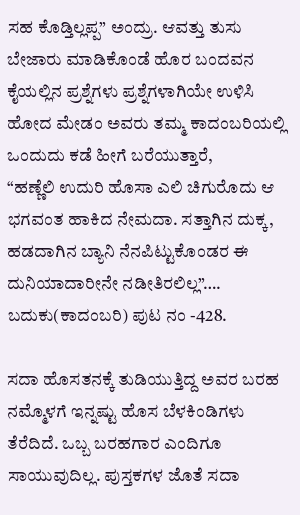ಸಹ ಕೊಡ್ತಿಲ್ಲಪ್ಪ” ಅಂದ್ರು. ಆವತ್ತು ತುಸು ಬೇಜಾರು ಮಾಡಿಕೊಂಡೆ ಹೊರ ಬಂದವನ ಕೈಯಲ್ಲಿನ ಪ್ರಶ್ನೆಗಳು ಪ್ರಶ್ನೆಗಳಾಗಿಯೇ ಉಳಿಸಿ ಹೋದ ಮೇಡಂ ಅವರು ತಮ್ಮ ಕಾದಂಬರಿಯಲ್ಲಿ ಒಂದುದು ಕಡೆ ಹೀಗೆ ಬರೆಯುತ್ತಾರೆ,
“ಹಣ್ಣೆಲಿ ಉದುರಿ ಹೊಸಾ ಎಲಿ ಚಿಗುರೊದು ಆ ಭಗವಂತ ಹಾಕಿದ ನೇಮದಾ. ಸತ್ತಾಗಿನ ದುಕ್ಕ, ಹಡದಾಗಿನ ಬ್ಯಾನಿ ನೆನಪಿಟ್ಟುಕೊಂಡರ ಈ ದುನಿಯಾದಾರೀನೇ ನಡೀತಿರಲಿಲ್ಲ”…. ಬದುಕು(ಕಾದಂಬರಿ) ಪುಟ ನಂ -428.

ಸದಾ ಹೊಸತನಕ್ಕೆ ತುಡಿಯುತ್ತಿದ್ದ ಅವರ ಬರಹ ನಮ್ಮೊಳಗೆ ಇನ್ನಷ್ಟು ಹೊಸ ಬೆಳಕಿಂಡಿಗಳು ತೆರೆದಿದೆ. ಒಬ್ಬ ಬರಹಗಾರ ಎಂದಿಗೂ ಸಾಯುವುದಿಲ್ಲ. ಪುಸ್ತಕಗಳ ಜೊತೆ ಸದಾ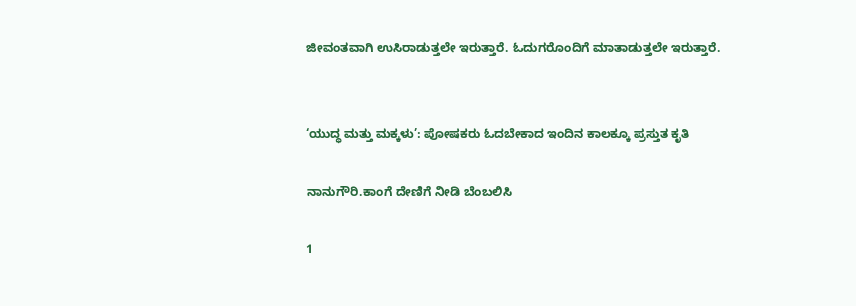ಜೀವಂತವಾಗಿ ಉಸಿರಾಡುತ್ತಲೇ ಇರುತ್ತಾರೆ. ಓದುಗರೊಂದಿಗೆ ಮಾತಾಡುತ್ತಲೇ ಇರುತ್ತಾರೆ.


‘ಯುದ್ಧ ಮತ್ತು ಮಕ್ಕಳು’: ಪೋಷಕರು ಓದಬೇಕಾದ ಇಂದಿನ ಕಾಲಕ್ಕೂ ಪ್ರಸ್ತುತ ಕೃತಿ

ನಾನುಗೌರಿ.ಕಾಂಗೆ ದೇಣಿಗೆ ನೀಡಿ ಬೆಂಬಲಿಸಿ

1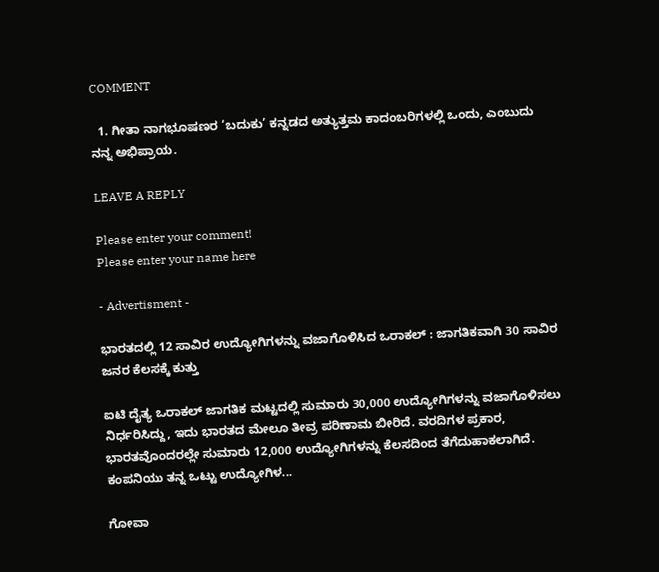COMMENT

  1. ಗೀತಾ ನಾಗಭೂಷಣರ ‘ಬದುಕು’ ಕನ್ನಡದ ಅತ್ಯುತ್ತಮ ಕಾದಂಬರಿಗಳಲ್ಲಿ ಒಂದು, ಎಂಬುದು ನನ್ನ ಅಭಿಪ್ರಾಯ.

LEAVE A REPLY

Please enter your comment!
Please enter your name here

- Advertisment -

ಭಾರತದಲ್ಲಿ 12 ಸಾವಿರ ಉದ್ಯೋಗಿಗಳನ್ನು ವಜಾಗೊಳಿಸಿದ ಒರಾಕಲ್ : ಜಾಗತಿಕವಾಗಿ 30 ಸಾವಿರ ಜನರ ಕೆಲಸಕ್ಕೆ ಕುತ್ತು

ಐಟಿ ದೈತ್ಯ ಒರಾಕಲ್ ಜಾಗತಿಕ ಮಟ್ಟದಲ್ಲಿ ಸುಮಾರು 30,000 ಉದ್ಯೋಗಿಗಳನ್ನು ವಜಾಗೊಳಿಸಲು ನಿರ್ಧರಿಸಿದ್ದು, ಇದು ಭಾರತದ ಮೇಲೂ ತೀವ್ರ ಪರಿಣಾಮ ಬೀರಿದೆ. ವರದಿಗಳ ಪ್ರಕಾರ, ಭಾರತವೊಂದರಲ್ಲೇ ಸುಮಾರು 12,000 ಉದ್ಯೋಗಿಗಳನ್ನು ಕೆಲಸದಿಂದ ತೆಗೆದುಹಾಕಲಾಗಿದೆ. ಕಂಪನಿಯು ತನ್ನ ಒಟ್ಟು ಉದ್ಯೋಗಿಳ...

ಗೋವಾ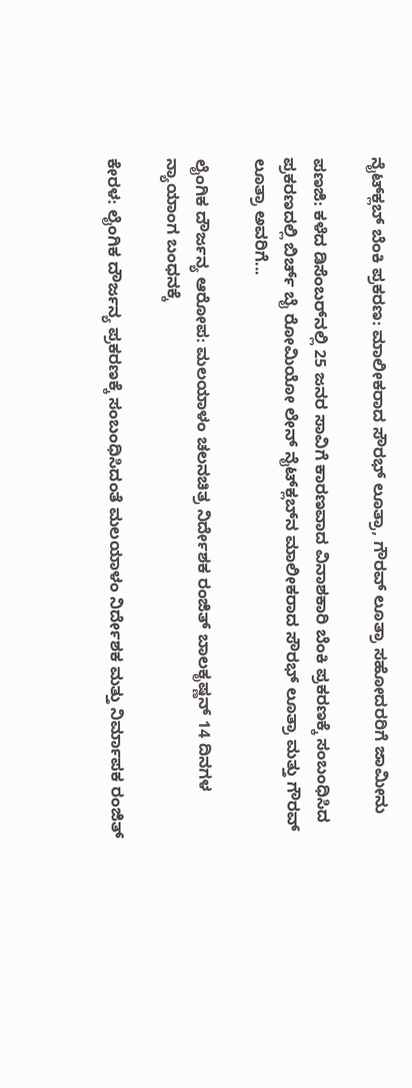ನೈಟ್‌ಕ್ಲಬ್ ಬೆಂಕಿ ಪ್ರಕರಣ: ಮಾಲೀಕರಾದ ಸೌರಭ್ ಲೂತ್ರಾ, ಗೌರವ್ ಲೂತ್ರಾ ಸಹೋದರರಿಗೆ ಜಾಮೀನು

ಪಣಜಿ: ಕಳೆದ ಡಿಸೆಂಬರ್‌ನಲ್ಲಿ 25 ಜನರ ಸಾವಿಗೆ ಕಾರಣವಾದ ವಿನಾಶಕಾರಿ ಬೆಂಕಿ ಪ್ರಕರಣಕ್ಕೆ ಸಂಬಂಧಿಸಿದ ಪ್ರಕರಣದಲ್ಲಿ ಬಿರ್ಚ್ ಬೈ ರೋಮಿಯೋ ಲೇನ್ ನೈಟ್‌ಕ್ಲಬ್‌ನ ಮಾಲೀಕರಾದ ಸೌರಭ್ ಲೂತ್ರಾ ಮತ್ತು ಗೌರವ್ ಲೂತ್ರಾ ಅವರಿಗೆ...

ಲೈಂಗಿಕ ದೌರ್ಜನ್ಯ ಆರೋಪ: ಮಲಯಾಳಂ ಚಲನಚಿತ್ರ ನಿರ್ದೇಶಕ ರಂಜಿತ್ ಬಾಲಕೃಷ್ಣನ್ 14 ದಿನಗಳ ನ್ಯಾಯಾಂಗ ಬಂಧನಕ್ಕೆ

ಕೇರಳ: ಲೈಂಗಿಕ ದೌರ್ಜನ್ಯ ಪ್ರಕರಣಕ್ಕೆ ಸಂಬಂಧಿಸಿದಂತೆ ಮಲಯಾಳಂ ನಿರ್ದೇಶಕ ಮತ್ತು ನಿರ್ಮಾಪಕ ರಂಜಿತ್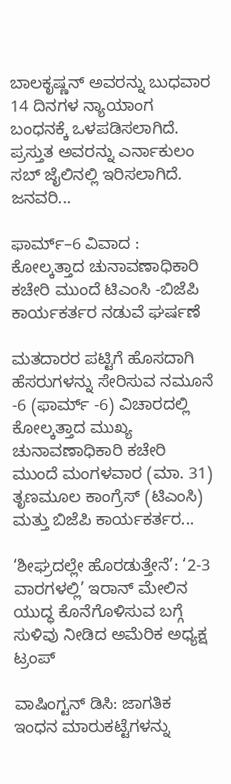ಬಾಲಕೃಷ್ಣನ್ ಅವರನ್ನು ಬುಧವಾರ 14 ದಿನಗಳ ನ್ಯಾಯಾಂಗ ಬಂಧನಕ್ಕೆ ಒಳಪಡಿಸಲಾಗಿದೆ. ಪ್ರಸ್ತುತ ಅವರನ್ನು ಎರ್ನಾಕುಲಂ ಸಬ್ ಜೈಲಿನಲ್ಲಿ ಇರಿಸಲಾಗಿದೆ.  ಜನವರಿ...

ಫಾರ್ಮ್–6 ವಿವಾದ : ಕೋಲ್ಕತ್ತಾದ ಚುನಾವಣಾಧಿಕಾರಿ ಕಚೇರಿ ಮುಂದೆ ಟಿಎಂಸಿ -ಬಿಜೆಪಿ ಕಾರ್ಯಕರ್ತರ ನಡುವೆ ಘರ್ಷಣೆ

ಮತದಾರರ ಪಟ್ಟಿಗೆ ಹೊಸದಾಗಿ ಹೆಸರುಗಳನ್ನು ಸೇರಿಸುವ ನಮೂನೆ -6 (ಫಾರ್ಮ್ -6) ವಿಚಾರದಲ್ಲಿ ಕೋಲ್ಕತ್ತಾದ ಮುಖ್ಯ ಚುನಾವಣಾಧಿಕಾರಿ ಕಚೇರಿ ಮುಂದೆ ಮಂಗಳವಾರ (ಮಾ. 31) ತೃಣಮೂಲ ಕಾಂಗ್ರೆಸ್ (ಟಿಎಂಸಿ) ಮತ್ತು ಬಿಜೆಪಿ ಕಾರ್ಯಕರ್ತರ...

‘ಶೀಘ್ರದಲ್ಲೇ ಹೊರಡುತ್ತೇನೆ’: ‘2-3 ವಾರಗಳಲ್ಲಿ’ ಇರಾನ್ ಮೇಲಿನ ಯುದ್ಧ ಕೊನೆಗೊಳಿಸುವ ಬಗ್ಗೆ ಸುಳಿವು ನೀಡಿದ ಅಮೆರಿಕ ಅಧ್ಯಕ್ಷ ಟ್ರಂಪ್

ವಾಷಿಂಗ್ಟನ್ ಡಿಸಿ: ಜಾಗತಿಕ ಇಂಧನ ಮಾರುಕಟ್ಟೆಗಳನ್ನು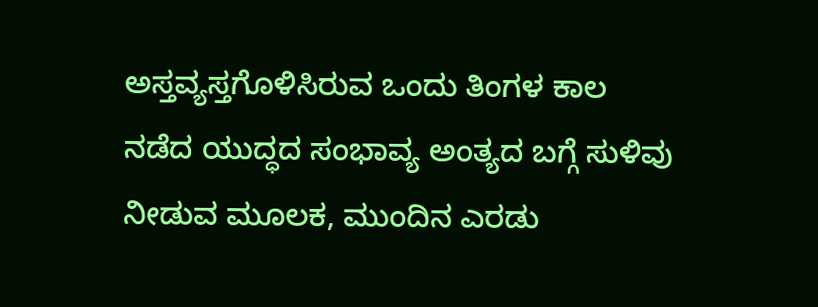ಅಸ್ತವ್ಯಸ್ತಗೊಳಿಸಿರುವ ಒಂದು ತಿಂಗಳ ಕಾಲ ನಡೆದ ಯುದ್ಧದ ಸಂಭಾವ್ಯ ಅಂತ್ಯದ ಬಗ್ಗೆ ಸುಳಿವು ನೀಡುವ ಮೂಲಕ, ಮುಂದಿನ ಎರಡು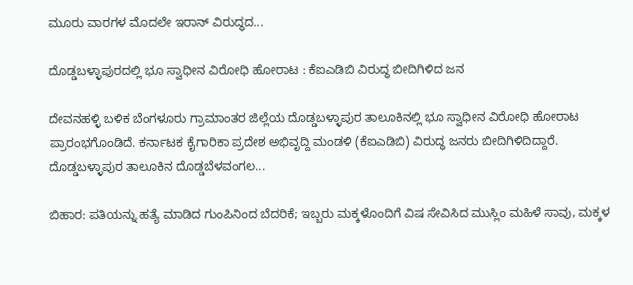ಮೂರು ವಾರಗಳ ಮೊದಲೇ ಇರಾನ್ ವಿರುದ್ಧದ...

ದೊಡ್ಡಬಳ್ಳಾಪುರದಲ್ಲಿ ಭೂ ಸ್ವಾಧೀನ ವಿರೋಧಿ ಹೋರಾಟ : ಕೆಐಎಡಿಬಿ ವಿರುದ್ಧ ಬೀದಿಗಿಳಿದ ಜನ

ದೇವನಹಳ್ಳಿ ಬಳಿಕ ಬೆಂಗಳೂರು ಗ್ರಾಮಾಂತರ ಜಿಲ್ಲೆಯ ದೊಡ್ಡಬಳ್ಳಾಪುರ ತಾಲೂಕಿನಲ್ಲಿ ಭೂ ಸ್ವಾಧೀನ ವಿರೋಧಿ ಹೋರಾಟ ಪ್ರಾರಂಭಗೊಂಡಿದೆ. ಕರ್ನಾಟಕ ಕೈಗಾರಿಕಾ ಪ್ರದೇಶ ಅಭಿವೃದ್ದಿ ಮಂಡಳಿ (ಕೆಐಎಡಿಬಿ) ವಿರುದ್ಧ ಜನರು ಬೀದಿಗಿಳಿದಿದ್ದಾರೆ. ದೊಡ್ಡಬಳ್ಳಾಪುರ ತಾಲೂಕಿನ ದೊಡ್ಡಬೆಳವಂಗಲ...

ಬಿಹಾರ: ಪತಿಯನ್ನು ಹತ್ಯೆ ಮಾಡಿದ ಗುಂಪಿನಿಂದ ಬೆದರಿಕೆ; ಇಬ್ಬರು ಮಕ್ಕಳೊಂದಿಗೆ ವಿಷ ಸೇವಿಸಿದ ಮುಸ್ಲಿಂ ಮಹಿಳೆ ಸಾವು, ಮಕ್ಕಳ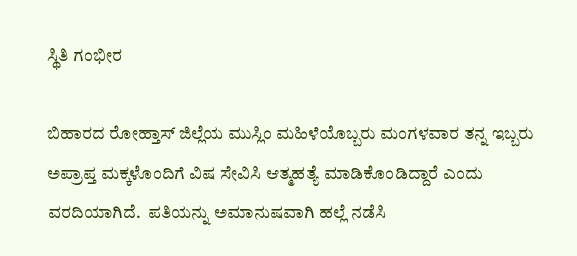ಸ್ಥಿತಿ ಗಂಭೀರ

ಬಿಹಾರದ ರೋಹ್ತಾಸ್ ಜಿಲ್ಲೆಯ ಮುಸ್ಲಿಂ ಮಹಿಳೆಯೊಬ್ಬರು ಮಂಗಳವಾರ ತನ್ನ ಇಬ್ಬರು ಅಪ್ರಾಪ್ತ ಮಕ್ಕಳೊಂದಿಗೆ ವಿಷ ಸೇವಿಸಿ ಆತ್ಮಹತ್ಯೆ ಮಾಡಿಕೊಂಡಿದ್ದಾರೆ ಎಂದು ವರದಿಯಾಗಿದೆ.  ಪತಿಯನ್ನು ಅಮಾನುಷವಾಗಿ ಹಲ್ಲೆ ನಡೆಸಿ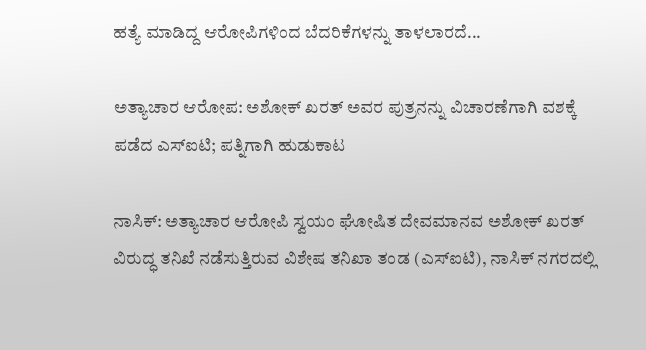ಹತ್ಯೆ ಮಾಡಿದ್ದ ಆರೋಪಿಗಳಿಂದ ಬೆದರಿಕೆಗಳನ್ನು ತಾಳಲಾರದೆ...

ಅತ್ಯಾಚಾರ ಆರೋಪ: ಅಶೋಕ್ ಖರತ್ ಅವರ ಪುತ್ರನನ್ನು ವಿಚಾರಣೆಗಾಗಿ ವಶಕ್ಕೆ ಪಡೆದ ಎಸ್ಐಟಿ; ಪತ್ನಿಗಾಗಿ ಹುಡುಕಾಟ

ನಾಸಿಕ್: ಅತ್ಯಾಚಾರ ಆರೋಪಿ ಸ್ವಯಂ ಘೋಷಿತ ದೇವಮಾನವ ಅಶೋಕ್ ಖರತ್ ವಿರುದ್ಧ ತನಿಖೆ ನಡೆಸುತ್ತಿರುವ ವಿಶೇಷ ತನಿಖಾ ತಂಡ (ಎಸ್‌ಐಟಿ), ನಾಸಿಕ್ ನಗರದಲ್ಲಿ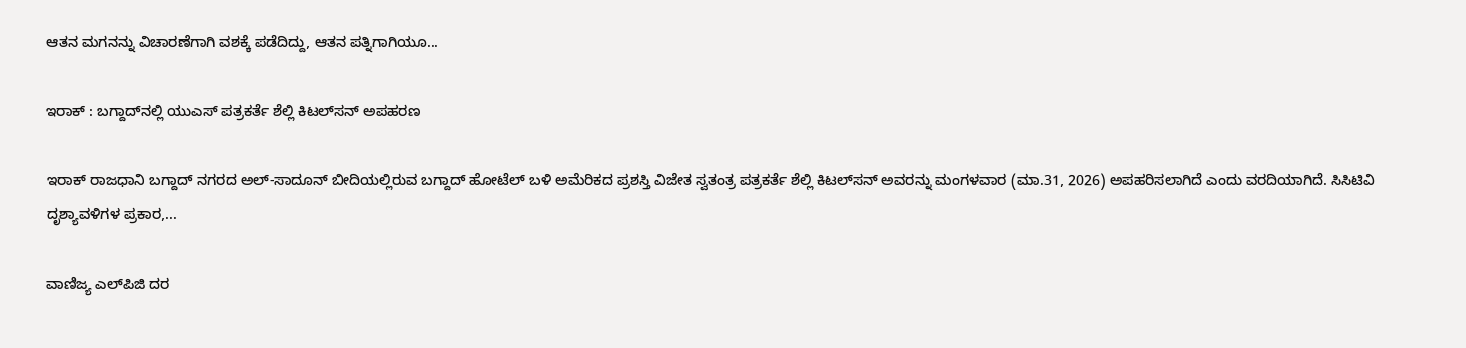ಆತನ ಮಗನನ್ನು ವಿಚಾರಣೆಗಾಗಿ ವಶಕ್ಕೆ ಪಡೆದಿದ್ದು, ಆತನ ಪತ್ನಿಗಾಗಿಯೂ...

ಇರಾಕ್‌ : ಬಗ್ದಾದ್‌ನಲ್ಲಿ ಯುಎಸ್‌ ಪತ್ರಕರ್ತೆ ಶೆಲ್ಲಿ ಕಿಟಲ್‌ಸನ್ ಅಪಹರಣ

ಇರಾಕ್‌ ರಾಜಧಾನಿ ಬಗ್ದಾದ್‌ ನಗರದ ಅಲ್-ಸಾದೂನ್ ಬೀದಿಯಲ್ಲಿರುವ ಬಗ್ದಾದ್ ಹೋಟೆಲ್ ಬಳಿ ಅಮೆರಿಕದ ಪ್ರಶಸ್ತಿ ವಿಜೇತ ಸ್ವತಂತ್ರ ಪತ್ರಕರ್ತೆ ಶೆಲ್ಲಿ ಕಿಟಲ್‌ಸನ್ ಅವರನ್ನು ಮಂಗಳವಾರ (ಮಾ.31, 2026) ಅಪಹರಿಸಲಾಗಿದೆ ಎಂದು ವರದಿಯಾಗಿದೆ. ಸಿಸಿಟಿವಿ ದೃಶ್ಯಾವಳಿಗಳ ಪ್ರಕಾರ,...

ವಾಣಿಜ್ಯ ಎಲ್‌ಪಿಜಿ ದರ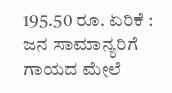195.50 ರೂ. ಏರಿಕೆ : ಜನ ಸಾಮಾನ್ಯರಿಗೆ ಗಾಯದ ಮೇಲೆ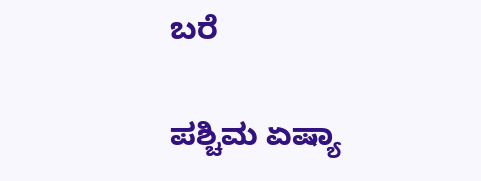ಬರೆ

ಪಶ್ಚಿಮ ಏಷ್ಯಾ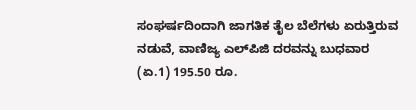ಸಂಘರ್ಷದಿಂದಾಗಿ ಜಾಗತಿಕ ತೈಲ ಬೆಲೆಗಳು ಏರುತ್ತಿರುವ ನಡುವೆ, ವಾಣಿಜ್ಯ ಎಲ್‌ಪಿಜಿ ದರವನ್ನು ಬುಧವಾರ (ಏ.1) 195.50 ರೂ.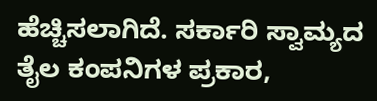ಹೆಚ್ಚಿಸಲಾಗಿದೆ. ಸರ್ಕಾರಿ ಸ್ವಾಮ್ಯದ ತೈಲ ಕಂಪನಿಗಳ ಪ್ರಕಾರ,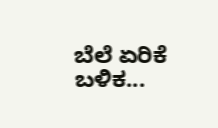ಬೆಲೆ ಏರಿಕೆ ಬಳಿಕ...